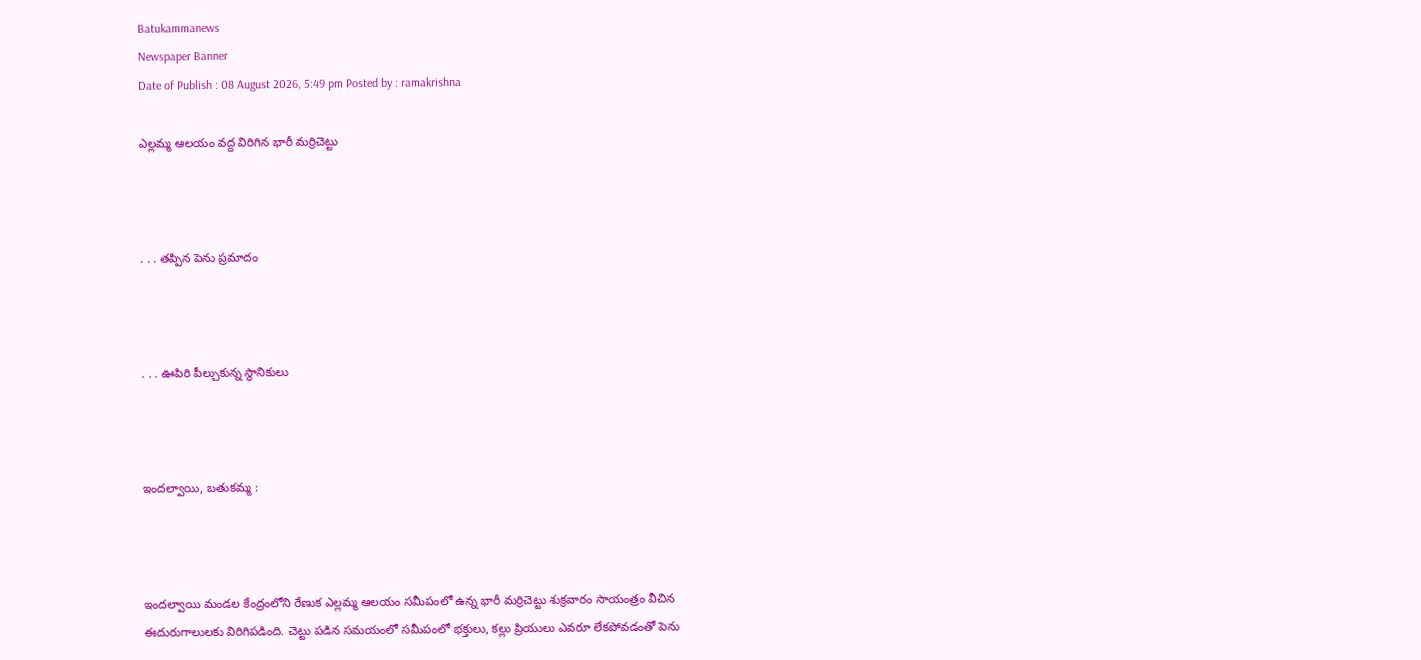Batukammanews
Newspaper Banner
Date of Publish : 08 August 2026, 5:49 pm Posted by : ramakrishna

ఎల్లమ్మ ఆలయం వద్ద విరిగిన భారీ మర్రిచెట్టు



. . . తప్పిన పెను ప్రమాదం



. . . ఊపిరి పీల్చుకున్న స్థానికులు



ఇందల్వాయి, బతుకమ్మ :



ఇందల్వాయి మండల కేంద్రంలోని రేణుక ఎల్లమ్మ ఆలయం సమీపంలో ఉన్న భారీ మర్రిచెట్టు శుక్రవారం సాయంత్రం వీచిన ఈదురుగాలులకు విరిగిపడింది. చెట్టు పడిన సమయంలో సమీపంలో భక్తులు, కల్లు ప్రియులు ఎవరూ లేకపోవడంతో పెను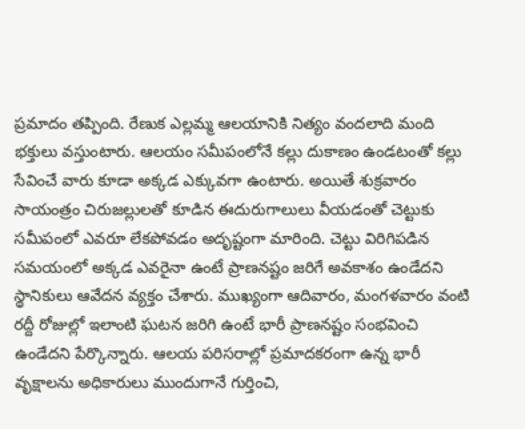ప్రమాదం తప్పింది. రేణుక ఎల్లమ్మ ఆలయానికి నిత్యం వందలాది మంది భక్తులు వస్తుంటారు. ఆలయం సమీపంలోనే కల్లు దుకాణం ఉండటంతో కల్లు సేవించే వారు కూడా అక్కడ ఎక్కువగా ఉంటారు. అయితే శుక్రవారం సాయంత్రం చిరుజల్లులతో కూడిన ఈదురుగాలులు వీయడంతో చెట్టుకు సమీపంలో ఎవరూ లేకపోవడం అదృష్టంగా మారింది. చెట్టు విరిగిపడిన సమయంలో అక్కడ ఎవరైనా ఉంటే ప్రాణనష్టం జరిగే అవకాశం ఉండేదని స్థానికులు ఆవేదన వ్యక్తం చేశారు. ముఖ్యంగా ఆదివారం, మంగళవారం వంటి రద్దీ రోజుల్లో ఇలాంటి ఘటన జరిగి ఉంటే భారీ ప్రాణనష్టం సంభవించి ఉండేదని పేర్కొన్నారు. ఆలయ పరిసరాల్లో ప్రమాదకరంగా ఉన్న భారీ వృక్షాలను అధికారులు ముందుగానే గుర్తించి,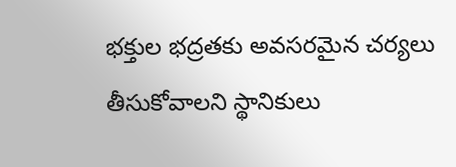భక్తుల భద్రతకు అవసరమైన చర్యలు తీసుకోవాలని స్థానికులు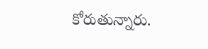కోరుతున్నారు.